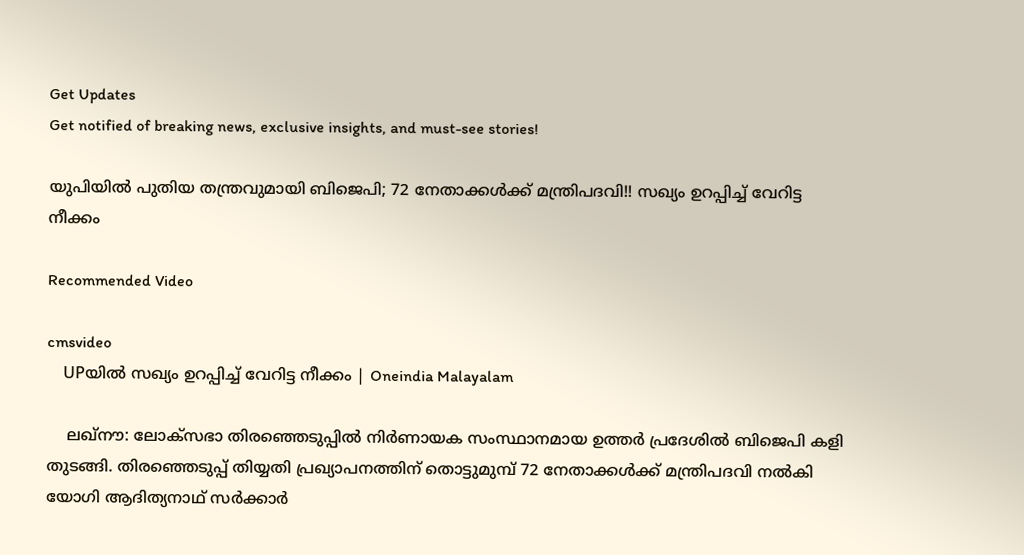Get Updates
Get notified of breaking news, exclusive insights, and must-see stories!

യുപിയില്‍ പുതിയ തന്ത്രവുമായി ബിജെപി; 72 നേതാക്കള്‍ക്ക് മന്ത്രിപദവി!! സഖ്യം ഉറപ്പിച്ച് വേറിട്ട നീക്കം

Recommended Video

cmsvideo
    UPയില്‍ സഖ്യം ഉറപ്പിച്ച് വേറിട്ട നീക്കം | Oneindia Malayalam

    ലഖ്‌നൗ: ലോക്‌സഭാ തിരഞ്ഞെടുപ്പില്‍ നിര്‍ണായക സംസ്ഥാനമായ ഉത്തര്‍ പ്രദേശില്‍ ബിജെപി കളി തുടങ്ങി. തിരഞ്ഞെടുപ്പ് തിയ്യതി പ്രഖ്യാപനത്തിന് തൊട്ടുമുമ്പ് 72 നേതാക്കള്‍ക്ക് മന്ത്രിപദവി നല്‍കി യോഗി ആദിത്യനാഥ് സര്‍ക്കാര്‍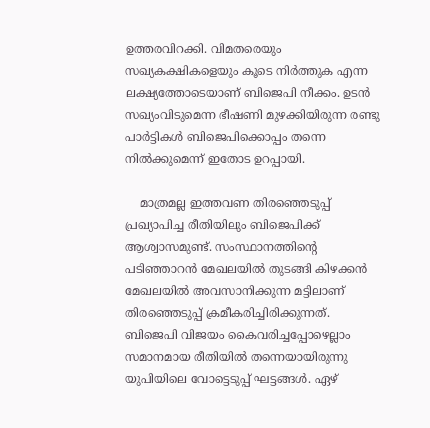ഉത്തരവിറക്കി. വിമതരെയും സഖ്യകക്ഷികളെയും കൂടെ നിര്‍ത്തുക എന്ന ലക്ഷ്യത്തോടെയാണ് ബിജെപി നീക്കം. ഉടന്‍ സഖ്യംവിടുമെന്ന ഭീഷണി മുഴക്കിയിരുന്ന രണ്ടു പാര്‍ട്ടികള്‍ ബിജെപിക്കൊപ്പം തന്നെ നില്‍ക്കുമെന്ന് ഇതോട ഉറപ്പായി.

    മാത്രമല്ല ഇത്തവണ തിരഞ്ഞെടുപ്പ് പ്രഖ്യാപിച്ച രീതിയിലും ബിജെപിക്ക് ആശ്വാസമുണ്ട്. സംസ്ഥാനത്തിന്റെ പടിഞ്ഞാറന്‍ മേഖലയില്‍ തുടങ്ങി കിഴക്കന്‍ മേഖലയില്‍ അവസാനിക്കുന്ന മട്ടിലാണ് തിരഞ്ഞെടുപ്പ് ക്രമീകരിച്ചിരിക്കുന്നത്. ബിജെപി വിജയം കൈവരിച്ചപ്പോഴെല്ലാം സമാനമായ രീതിയില്‍ തന്നെയായിരുന്നു യുപിയിലെ വോട്ടെടുപ്പ് ഘട്ടങ്ങള്‍. ഏഴ്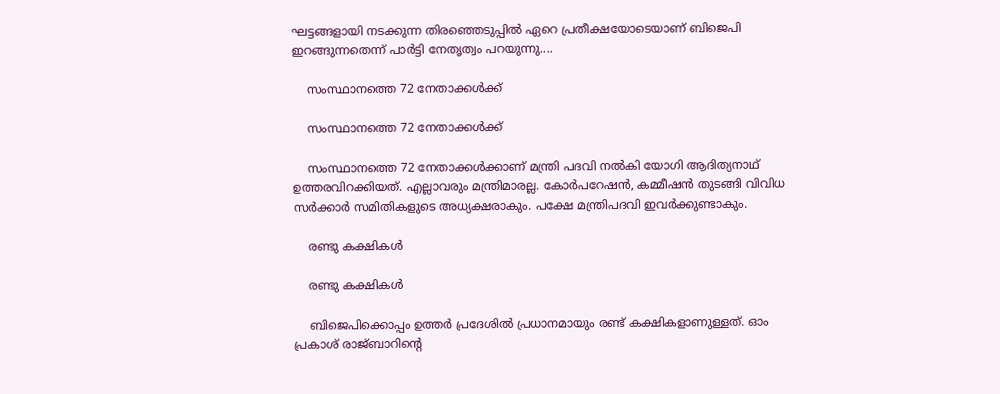ഘട്ടങ്ങളായി നടക്കുന്ന തിരഞ്ഞെടുപ്പില്‍ ഏറെ പ്രതീക്ഷയോടെയാണ് ബിജെപി ഇറങ്ങുന്നതെന്ന് പാര്‍ട്ടി നേതൃത്വം പറയുന്നു....

    സംസ്ഥാനത്തെ 72 നേതാക്കള്‍ക്ക്

    സംസ്ഥാനത്തെ 72 നേതാക്കള്‍ക്ക്

    സംസ്ഥാനത്തെ 72 നേതാക്കള്‍ക്കാണ് മന്ത്രി പദവി നല്‍കി യോഗി ആദിത്യനാഥ് ഉത്തരവിറക്കിയത്. എല്ലാവരും മന്ത്രിമാരല്ല. കോര്‍പറേഷന്‍, കമ്മീഷന്‍ തുടങ്ങി വിവിധ സര്‍ക്കാര്‍ സമിതികളുടെ അധ്യക്ഷരാകും. പക്ഷേ മന്ത്രിപദവി ഇവര്‍ക്കുണ്ടാകും.

    രണ്ടു കക്ഷികള്‍

    രണ്ടു കക്ഷികള്‍

    ബിജെപിക്കൊപ്പം ഉത്തര്‍ പ്രദേശില്‍ പ്രധാനമായും രണ്ട് കക്ഷികളാണുള്ളത്. ഓം പ്രകാശ് രാജ്ബാറിന്റെ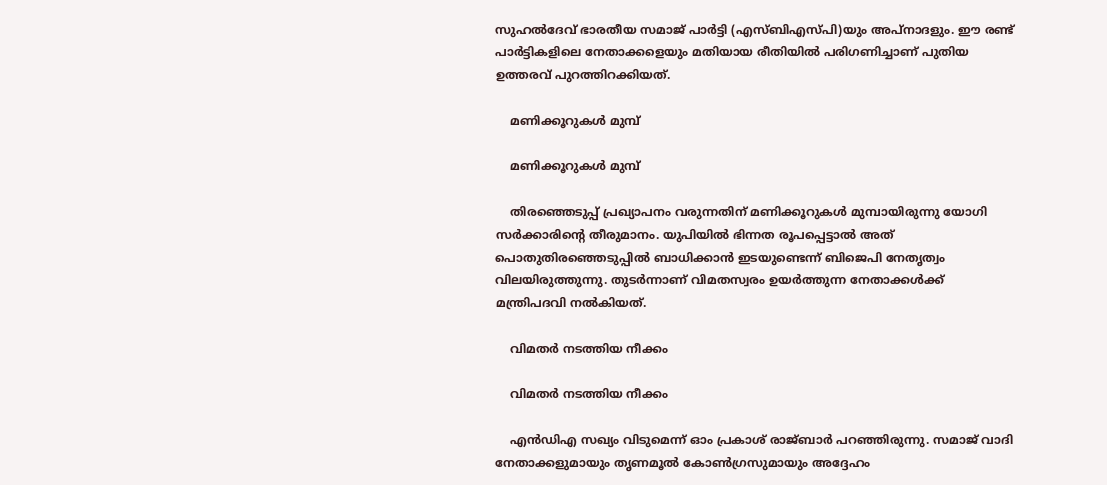സുഹല്‍ദേവ് ഭാരതീയ സമാജ് പാര്‍ട്ടി (എസ്ബിഎസ്പി)യും അപ്‌നാദളും. ഈ രണ്ട് പാര്‍ട്ടികളിലെ നേതാക്കളെയും മതിയായ രീതിയില്‍ പരിഗണിച്ചാണ് പുതിയ ഉത്തരവ് പുറത്തിറക്കിയത്.

    മണിക്കൂറുകള്‍ മുമ്പ്

    മണിക്കൂറുകള്‍ മുമ്പ്

    തിരഞ്ഞെടുപ്പ് പ്രഖ്യാപനം വരുന്നതിന് മണിക്കൂറുകള്‍ മുമ്പായിരുന്നു യോഗി സര്‍ക്കാരിന്റെ തീരുമാനം. യുപിയില്‍ ഭിന്നത രൂപപ്പെട്ടാല്‍ അത് പൊതുതിരഞ്ഞെടുപ്പില്‍ ബാധിക്കാന്‍ ഇടയുണ്ടെന്ന് ബിജെപി നേതൃത്വം വിലയിരുത്തുന്നു. തുടര്‍ന്നാണ് വിമതസ്വരം ഉയര്‍ത്തുന്ന നേതാക്കള്‍ക്ക് മന്ത്രിപദവി നല്‍കിയത്.

    വിമതര്‍ നടത്തിയ നീക്കം

    വിമതര്‍ നടത്തിയ നീക്കം

    എന്‍ഡിഎ സഖ്യം വിടുമെന്ന് ഓം പ്രകാശ് രാജ്ബാര്‍ പറഞ്ഞിരുന്നു. സമാജ് വാദി നേതാക്കളുമായും തൃണമൂല്‍ കോണ്‍ഗ്രസുമായും അദ്ദേഹം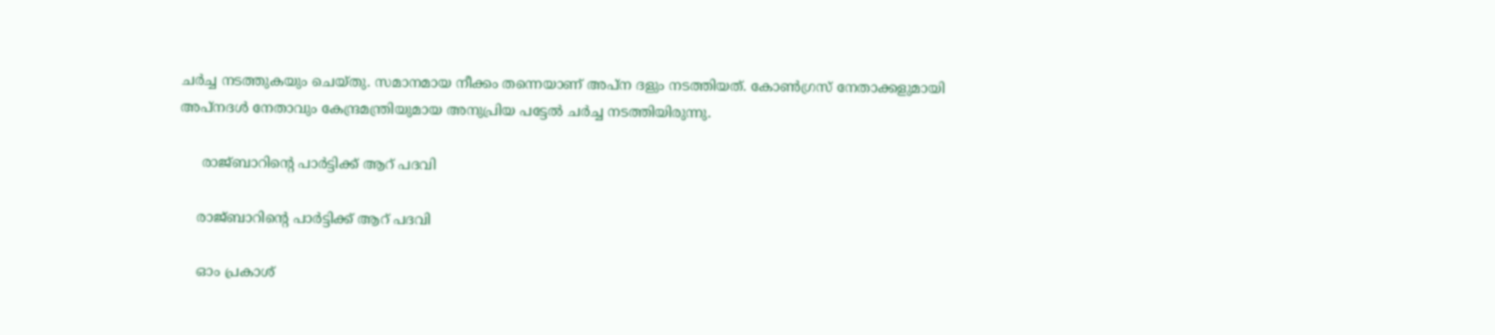ചര്‍ച്ച നടത്തുകയും ചെയ്തു. സമാനമായ നീക്കം തന്നെയാണ് അപ്‌ന ദളും നടത്തിയത്. കോണ്‍ഗ്രസ് നേതാക്കളുമായി അപ്‌നദള്‍ നേതാവും കേന്ദ്രമന്ത്രിയുമായ അനുപ്രിയ പട്ടേല്‍ ചര്‍ച്ച നടത്തിയിരുന്നു.

     രാജ്ബാറിന്റെ പാര്‍ട്ടിക്ക് ആറ് പദവി

    രാജ്ബാറിന്റെ പാര്‍ട്ടിക്ക് ആറ് പദവി

    ഓം പ്രകാശ്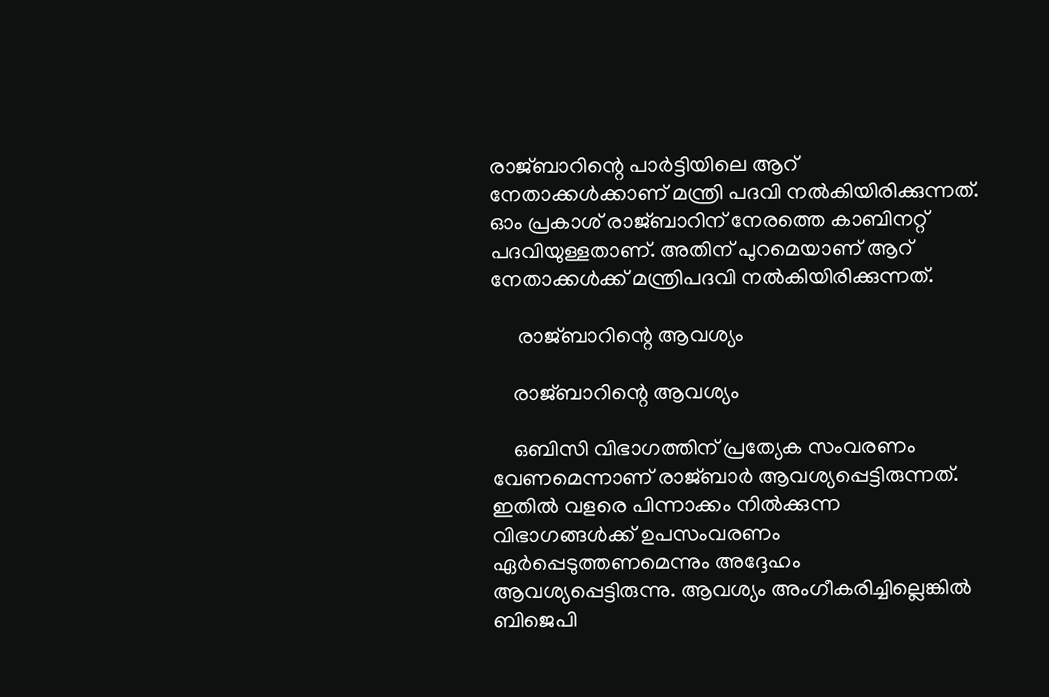രാജ്ബാറിന്റെ പാര്‍ട്ടിയിലെ ആറ് നേതാക്കള്‍ക്കാണ് മന്ത്രി പദവി നല്‍കിയിരിക്കുന്നത്. ഓം പ്രകാശ് രാജ്ബാറിന് നേരത്തെ കാബിനറ്റ് പദവിയുള്ളതാണ്. അതിന് പുറമെയാണ് ആറ് നേതാക്കള്‍ക്ക് മന്ത്രിപദവി നല്‍കിയിരിക്കുന്നത്.

     രാജ്ബാറിന്റെ ആവശ്യം

    രാജ്ബാറിന്റെ ആവശ്യം

    ഒബിസി വിഭാഗത്തിന് പ്രത്യേക സംവരണം വേണമെന്നാണ് രാജ്ബാര്‍ ആവശ്യപ്പെട്ടിരുന്നത്. ഇതില്‍ വളരെ പിന്നാക്കം നില്‍ക്കുന്ന വിഭാഗങ്ങള്‍ക്ക് ഉപസംവരണം ഏര്‍പ്പെടുത്തണമെന്നും അദ്ദേഹം ആവശ്യപ്പെട്ടിരുന്നു. ആവശ്യം അംഗീകരിച്ചില്ലെങ്കില്‍ ബിജെപി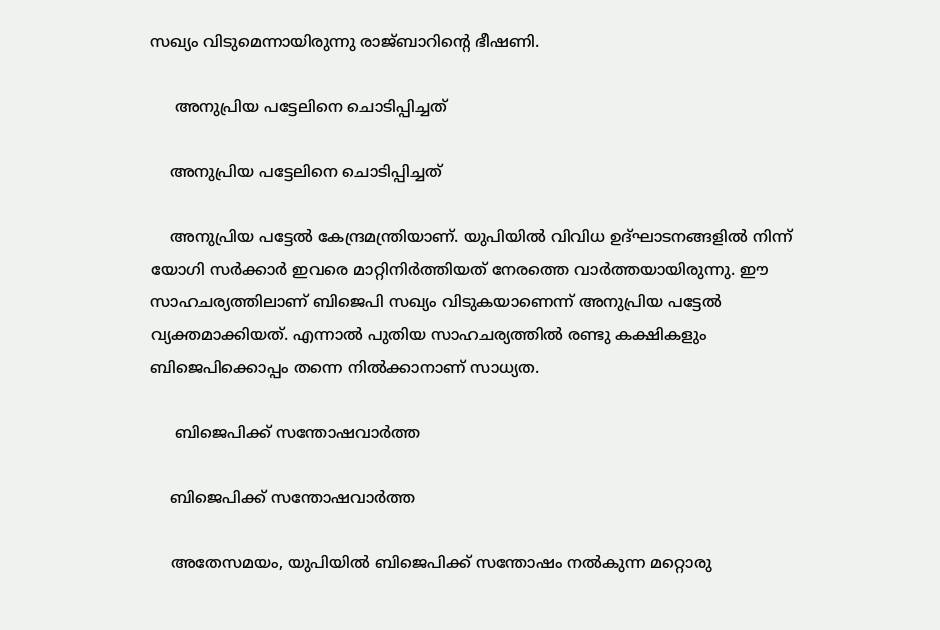സഖ്യം വിടുമെന്നായിരുന്നു രാജ്ബാറിന്റെ ഭീഷണി.

     അനുപ്രിയ പട്ടേലിനെ ചൊടിപ്പിച്ചത്

    അനുപ്രിയ പട്ടേലിനെ ചൊടിപ്പിച്ചത്

    അനുപ്രിയ പട്ടേല്‍ കേന്ദ്രമന്ത്രിയാണ്. യുപിയില്‍ വിവിധ ഉദ്ഘാടനങ്ങളില്‍ നിന്ന് യോഗി സര്‍ക്കാര്‍ ഇവരെ മാറ്റിനിര്‍ത്തിയത് നേരത്തെ വാര്‍ത്തയായിരുന്നു. ഈ സാഹചര്യത്തിലാണ് ബിജെപി സഖ്യം വിടുകയാണെന്ന് അനുപ്രിയ പട്ടേല്‍ വ്യക്തമാക്കിയത്. എന്നാല്‍ പുതിയ സാഹചര്യത്തില്‍ രണ്ടു കക്ഷികളും ബിജെപിക്കൊപ്പം തന്നെ നില്‍ക്കാനാണ് സാധ്യത.

     ബിജെപിക്ക് സന്തോഷവാര്‍ത്ത

    ബിജെപിക്ക് സന്തോഷവാര്‍ത്ത

    അതേസമയം, യുപിയില്‍ ബിജെപിക്ക് സന്തോഷം നല്‍കുന്ന മറ്റൊരു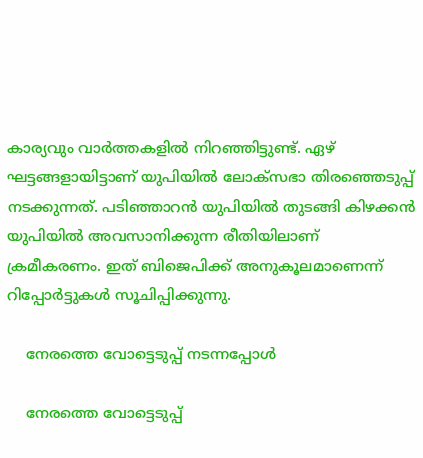കാര്യവും വാര്‍ത്തകളില്‍ നിറഞ്ഞിട്ടുണ്ട്. ഏഴ് ഘട്ടങ്ങളായിട്ടാണ് യുപിയില്‍ ലോക്‌സഭാ തിരഞ്ഞെടുപ്പ് നടക്കുന്നത്. പടിഞ്ഞാറന്‍ യുപിയില്‍ തുടങ്ങി കിഴക്കന്‍ യുപിയില്‍ അവസാനിക്കുന്ന രീതിയിലാണ് ക്രമീകരണം. ഇത് ബിജെപിക്ക് അനുകൂലമാണെന്ന് റിപ്പോര്‍ട്ടുകള്‍ സൂചിപ്പിക്കുന്നു.

    നേരത്തെ വോട്ടെടുപ്പ് നടന്നപ്പോള്‍

    നേരത്തെ വോട്ടെടുപ്പ്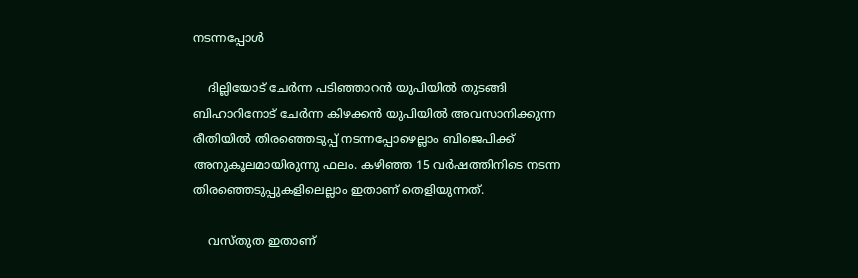നടന്നപ്പോള്‍

    ദില്ലിയോട് ചേര്‍ന്ന പടിഞ്ഞാറന്‍ യുപിയില്‍ തുടങ്ങി ബിഹാറിനോട് ചേര്‍ന്ന കിഴക്കന്‍ യുപിയില്‍ അവസാനിക്കുന്ന രീതിയില്‍ തിരഞ്ഞെടുപ്പ് നടന്നപ്പോഴെല്ലാം ബിജെപിക്ക് അനുകൂലമായിരുന്നു ഫലം. കഴിഞ്ഞ 15 വര്‍ഷത്തിനിടെ നടന്ന തിരഞ്ഞെടുപ്പുകളിലെല്ലാം ഇതാണ് തെളിയുന്നത്.

    വസ്തുത ഇതാണ്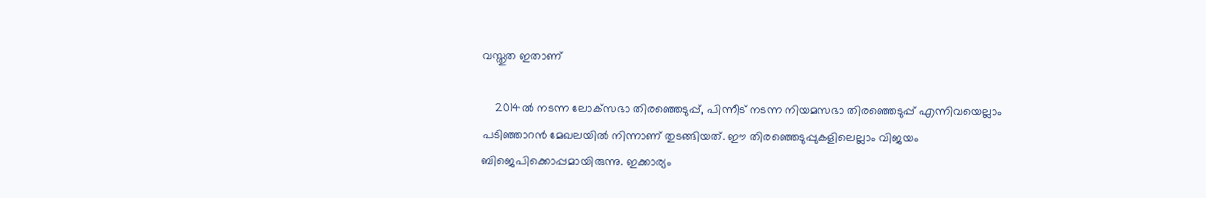വസ്തുത ഇതാണ്

    2014ല്‍ നടന്ന ലോക്‌സഭാ തിരഞ്ഞെടുപ്പ്, പിന്നീട് നടന്ന നിയമസഭാ തിരഞ്ഞെടുപ്പ് എന്നിവയെല്ലാം പടിഞ്ഞാറന്‍ മേഖലയില്‍ നിന്നാണ് തുടങ്ങിയത്. ഈ തിരഞ്ഞെടുപ്പുകളിലെല്ലാം വിജയം ബിജെപിക്കൊപ്പമായിരുന്നു. ഇക്കാര്യം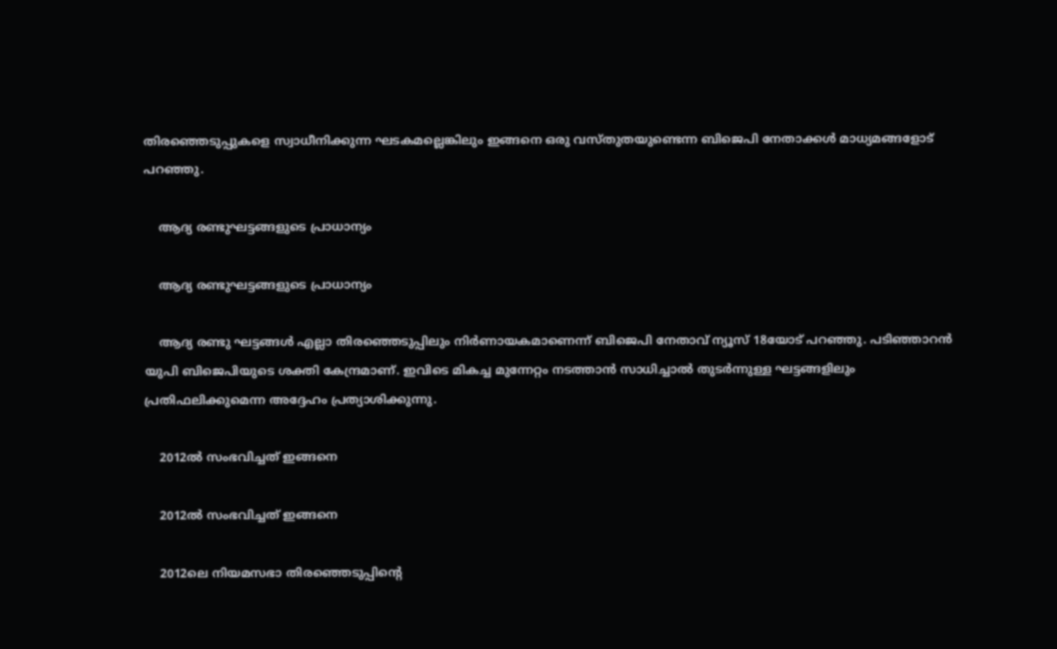തിരഞ്ഞെടുപ്പുകളെ സ്വാധീനിക്കുന്ന ഘടകമല്ലെങ്കിലും ഇങ്ങനെ ഒരു വസ്തുതയുണ്ടെന്ന ബിജെപി നേതാക്കള്‍ മാധ്യമങ്ങളോട് പറഞ്ഞു.

    ആദ്യ രണ്ടുഘട്ടങ്ങളുടെ പ്രാധാന്യം

    ആദ്യ രണ്ടുഘട്ടങ്ങളുടെ പ്രാധാന്യം

    ആദ്യ രണ്ടു ഘട്ടങ്ങള്‍ എല്ലാ തിരഞ്ഞെടുപ്പിലും നിര്‍ണായകമാണെന്ന് ബിജെപി നേതാവ് ന്യൂസ് 18യോട് പറഞ്ഞു. പടിഞ്ഞാറന്‍ യുപി ബിജെപിയുടെ ശക്തി കേന്ദ്രമാണ്. ഇവിടെ മികച്ച മുന്നേറ്റം നടത്താന്‍ സാധിച്ചാല്‍ തുടര്‍ന്നുള്ള ഘട്ടങ്ങളിലും പ്രതിഫലിക്കുമെന്ന അദ്ദേഹം പ്രത്യാശിക്കുന്നു.

    2012ല്‍ സംഭവിച്ചത് ഇങ്ങനെ

    2012ല്‍ സംഭവിച്ചത് ഇങ്ങനെ

    2012ലെ നിയമസഭാ തിരഞ്ഞെടുപ്പിന്റെ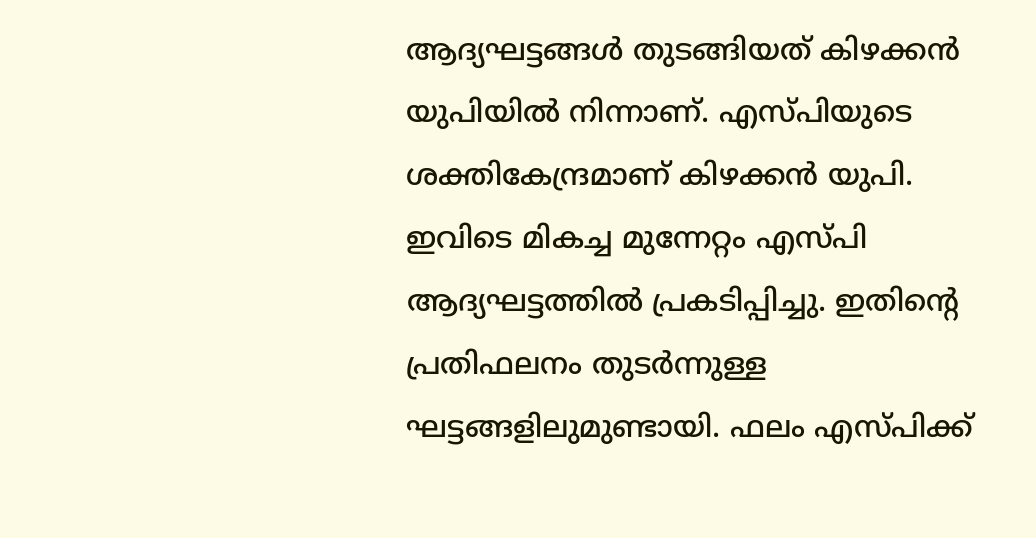ആദ്യഘട്ടങ്ങള്‍ തുടങ്ങിയത് കിഴക്കന്‍ യുപിയില്‍ നിന്നാണ്. എസ്പിയുടെ ശക്തികേന്ദ്രമാണ് കിഴക്കന്‍ യുപി. ഇവിടെ മികച്ച മുന്നേറ്റം എസ്പി ആദ്യഘട്ടത്തില്‍ പ്രകടിപ്പിച്ചു. ഇതിന്റെ പ്രതിഫലനം തുടര്‍ന്നുള്ള ഘട്ടങ്ങളിലുമുണ്ടായി. ഫലം എസ്പിക്ക്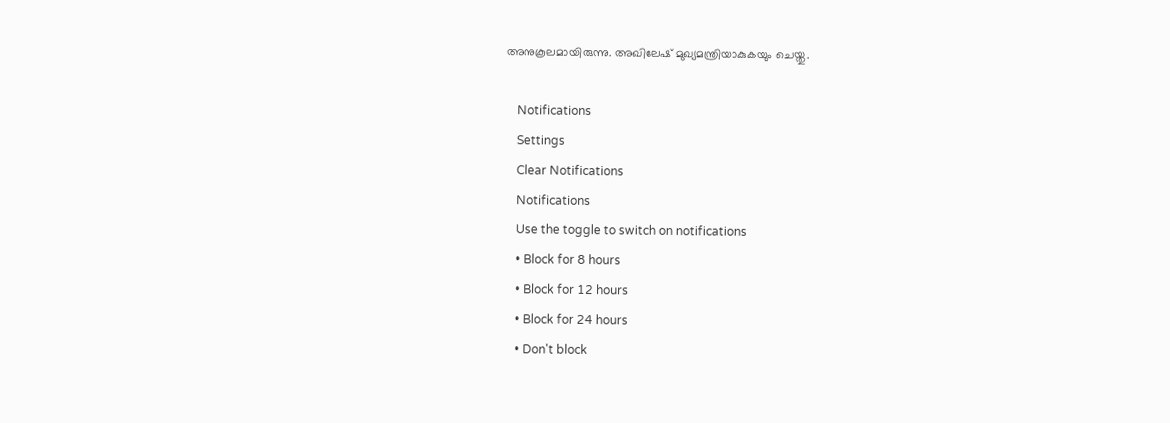അനുകൂലമായിരുന്നു. അഖിലേഷ് മുഖ്യമന്ത്രിയാകുകയും ചെയ്തു.

    Notifications
    Settings
    Clear Notifications
    Notifications
    Use the toggle to switch on notifications
    • Block for 8 hours
    • Block for 12 hours
    • Block for 24 hours
    • Don't block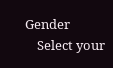Gender
    Select your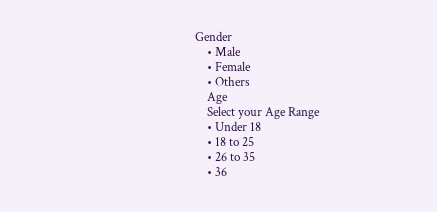Gender
    • Male
    • Female
    • Others
    Age
    Select your Age Range
    • Under 18
    • 18 to 25
    • 26 to 35
    • 36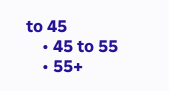to 45
    • 45 to 55
    • 55+